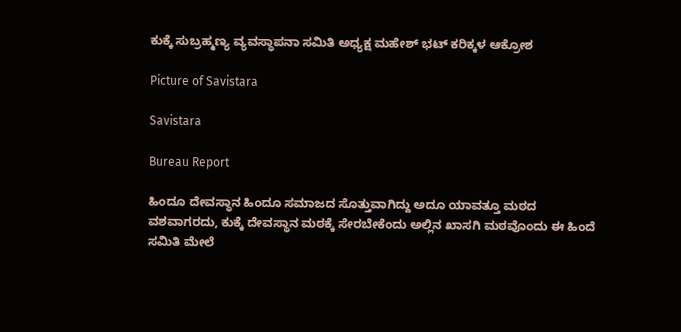ಕುಕ್ಕೆ ಸುಬ್ರಹ್ಮಣ್ಯ ವ್ಯವಸ್ಥಾಪನಾ ಸಮಿತಿ ಅಧ್ಯಕ್ಷ ಮಹೇಶ್ ಭಟ್ ಕರಿಕ್ಕಳ ಆಕ್ರೋಶ

Picture of Savistara

Savistara

Bureau Report

ಹಿಂದೂ ದೇವಸ್ಥಾನ ಹಿಂದೂ ಸಮಾಜದ ಸೊತ್ತುವಾಗಿದ್ದು ಅದೂ ಯಾವತ್ತೂ ಮಠದ ವಶವಾಗರದು, ಕುಕ್ಕೆ ದೇವಸ್ಥಾನ ಮಠಕ್ಕೆ ಸೇರಬೇಕೆಂದು ಅಲ್ಲಿನ ಖಾಸಗಿ ಮಠವೊಂದು ಈ ಹಿಂದೆ ಸಮಿತಿ ಮೇಲೆ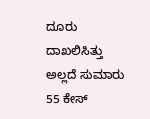ದೂರು ದಾಖಲಿಸಿತ್ತು ಅಲ್ಲದೆ ಸುಮಾರು 55 ಕೇಸ್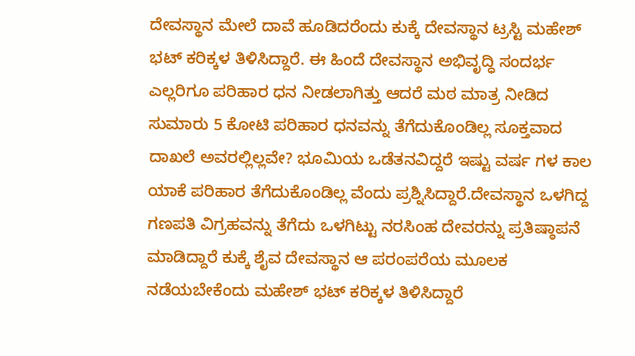ದೇವಸ್ಥಾನ ಮೇಲೆ ದಾವೆ ಹೂಡಿದರೆಂದು ಕುಕ್ಕೆ ದೇವಸ್ಥಾನ ಟ್ರಸ್ಟಿ ಮಹೇಶ್ ಭಟ್ ಕರಿಕ್ಕಳ ತಿಳಿಸಿದ್ದಾರೆ. ಈ ಹಿಂದೆ ದೇವಸ್ಥಾನ ಅಭಿವೃದ್ಧಿ ಸಂದರ್ಭ ಎಲ್ಲರಿಗೂ ಪರಿಹಾರ ಧನ ನೀಡಲಾಗಿತ್ತು ಆದರೆ ಮಠ ಮಾತ್ರ ನೀಡಿದ ಸುಮಾರು 5 ಕೋಟಿ ಪರಿಹಾರ ಧನವನ್ನು ತೆಗೆದುಕೊಂಡಿಲ್ಲ ಸೂಕ್ತವಾದ ದಾಖಲೆ ಅವರಲ್ಲಿಲ್ಲವೇ? ಭೂಮಿಯ ಒಡೆತನವಿದ್ದರೆ ಇಷ್ಟು ವರ್ಷ ಗಳ ಕಾಲ ಯಾಕೆ ಪರಿಹಾರ ತೆಗೆದುಕೊಂಡಿಲ್ಲ ವೆಂದು ಪ್ರಶ್ನಿಸಿದ್ದಾರೆ.ದೇವಸ್ಥಾನ ಒಳಗಿದ್ದ ಗಣಪತಿ ವಿಗ್ರಹವನ್ನು ತೆಗೆದು ಒಳಗಿಟ್ಟು ನರಸಿಂಹ ದೇವರನ್ನು ಪ್ರತಿಷ್ಠಾಪನೆ ಮಾಡಿದ್ದಾರೆ ಕುಕ್ಕೆ ಶೈವ ದೇವಸ್ಥಾನ ಆ ಪರಂಪರೆಯ ಮೂಲಕ ನಡೆಯಬೇಕೆಂದು ಮಹೇಶ್ ಭಟ್ ಕರಿಕ್ಕಳ ತಿಳಿಸಿದ್ದಾರೆ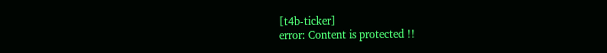[t4b-ticker]
error: Content is protected !!